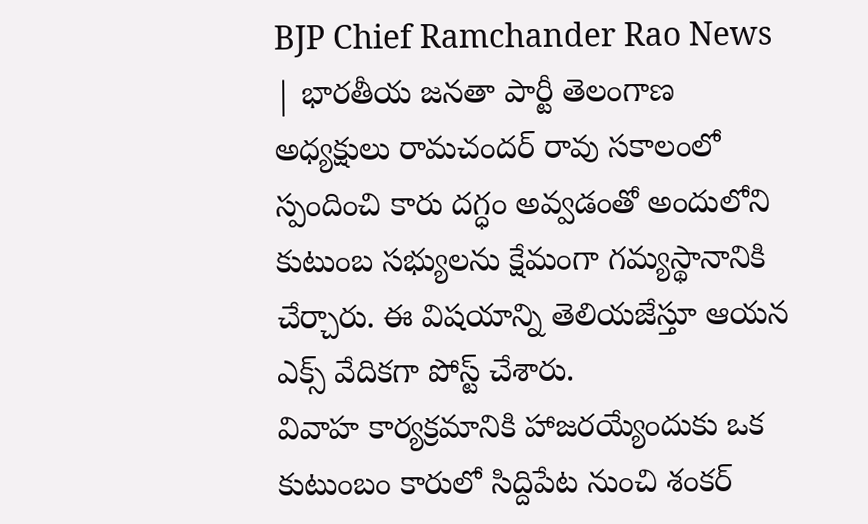BJP Chief Ramchander Rao News | భారతీయ జనతా పార్టీ తెలంగాణ అధ్యక్షులు రామచందర్ రావు సకాలంలో స్పందించి కారు దగ్ధం అవ్వడంతో అందులోని కుటుంబ సభ్యులను క్షేమంగా గమ్యస్థానానికి చేర్చారు. ఈ విషయాన్ని తెలియజేస్తూ ఆయన ఎక్స్ వేదికగా పోస్ట్ చేశారు.
వివాహ కార్యక్రమానికి హాజరయ్యేందుకు ఒక కుటుంబం కారులో సిద్దిపేట నుంచి శంకర్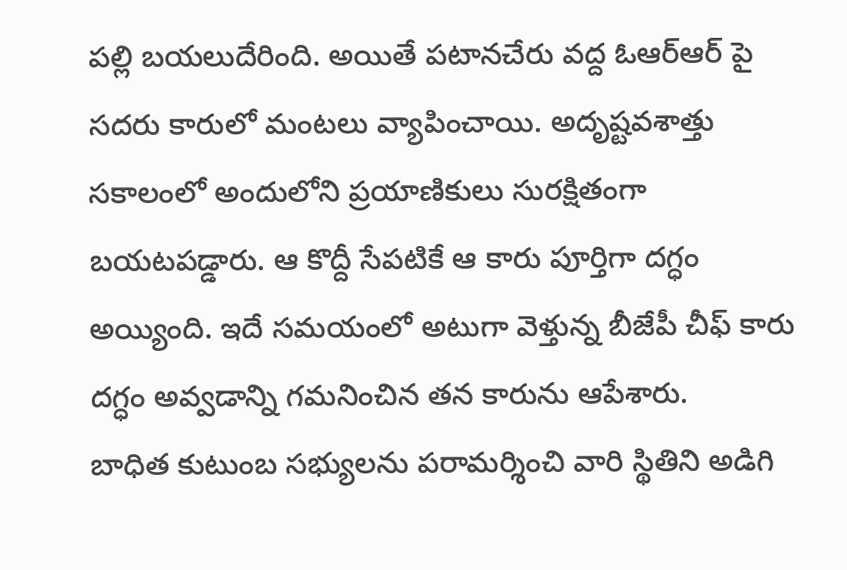పల్లి బయలుదేరింది. అయితే పటానచేరు వద్ద ఓఆర్ఆర్ పై సదరు కారులో మంటలు వ్యాపించాయి. అదృష్టవశాత్తు సకాలంలో అందులోని ప్రయాణికులు సురక్షితంగా బయటపడ్డారు. ఆ కొద్దీ సేపటికే ఆ కారు పూర్తిగా దగ్ధం అయ్యింది. ఇదే సమయంలో అటుగా వెళ్తున్న బీజేపీ చీఫ్ కారు దగ్ధం అవ్వడాన్ని గమనించిన తన కారును ఆపేశారు.
బాధిత కుటుంబ సభ్యులను పరామర్శించి వారి స్థితిని అడిగి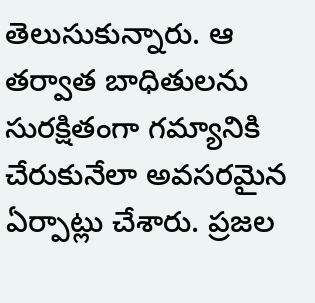తెలుసుకున్నారు. ఆ తర్వాత బాధితులను సురక్షితంగా గమ్యానికి చేరుకునేలా అవసరమైన ఏర్పాట్లు చేశారు. ప్రజల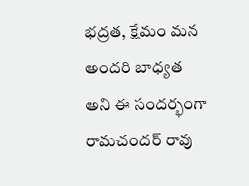భద్రత, క్షేమం మన అందరి బాధ్యత అని ఈ సందర్భంగా రామచందర్ రావు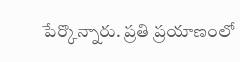పేర్కొన్నారు. ప్రతి ప్రయాణంలో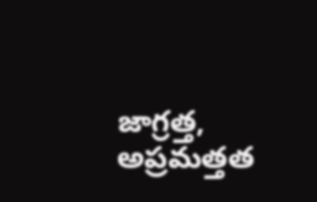జాగ్రత్త, అప్రమత్తత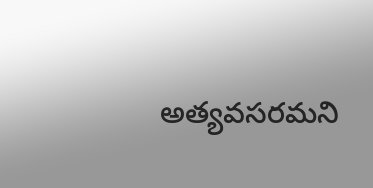అత్యవసరమని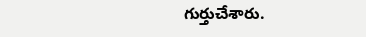గుర్తుచేశారు.